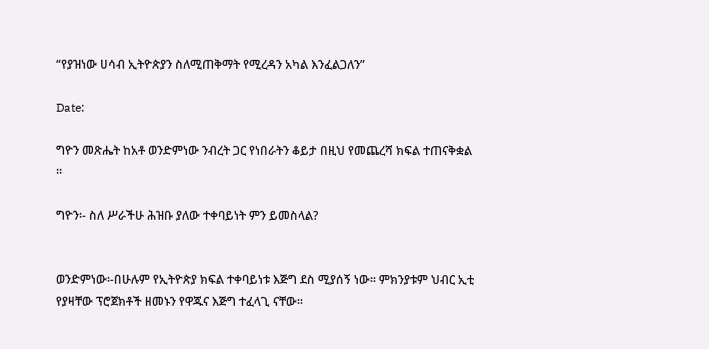“የያዝነው ሀሳብ ኢትዮጵያን ስለሚጠቅማት የሚረዳን አካል እንፈልጋለን”

Date:

ግዮን መጽሔት ከአቶ ወንድምነው ንብረት ጋር የነበራትን ቆይታ በዚህ የመጨረሻ ክፍል ተጠናቅቋል ።

ግዮን፡- ስለ ሥራችሁ ሕዝቡ ያለው ተቀባይነት ምን ይመስላል?


ወንድምነው፡-በሁሉም የኢትዮጵያ ክፍል ተቀባይነቱ እጅግ ደስ ሚያሰኝ ነው፡፡ ምክንያቱም ህብር ኢቲ የያዛቸው ፕሮጀክቶች ዘመኑን የዋጁና እጅግ ተፈላጊ ናቸው፡፡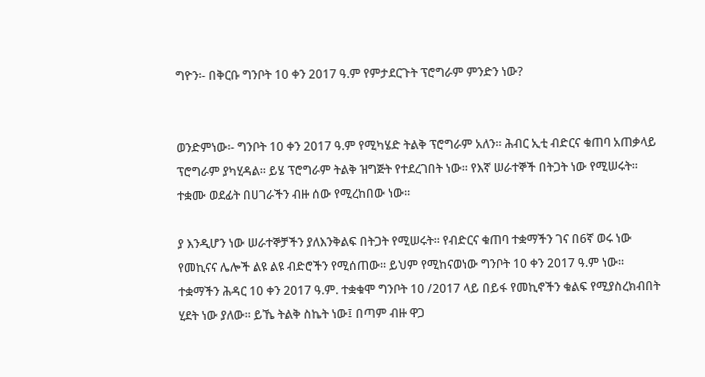ግዮን፡- በቅርቡ ግንቦት 10 ቀን 2017 ዓ.ም የምታደርጉት ፕሮግራም ምንድን ነው?


ወንድምነው፡- ግንቦት 10 ቀን 2017 ዓ.ም የሚካሄድ ትልቅ ፕሮግራም አለን፡፡ ሕብር ኢቲ ብድርና ቁጠባ አጠቃላይ ፕሮግራም ያካሂዳል፡፡ ይሄ ፕሮግራም ትልቅ ዝግጅት የተደረገበት ነው፡፡ የእኛ ሠራተኞች በትጋት ነው የሚሠሩት፡፡ ተቋሙ ወደፊት በሀገራችን ብዙ ሰው የሚረከበው ነው፡፡

ያ እንዲሆን ነው ሠራተኞቻችን ያለእንቅልፍ በትጋት የሚሠሩት፡፡ የብድርና ቁጠባ ተቋማችን ገና በ6ኛ ወሩ ነው የመኪናና ሌሎች ልዩ ልዩ ብድሮችን የሚሰጠው፡፡ ይህም የሚከናወነው ግንቦት 10 ቀን 2017 ዓ.ም ነው፡፡ ተቋማችን ሕዳር 10 ቀን 2017 ዓ.ም. ተቋቁሞ ግንቦት 10 /2017 ላይ በይፋ የመኪኖችን ቁልፍ የሚያስረክብበት ሂደት ነው ያለው፡፡ ይኼ ትልቅ ስኬት ነው፤ በጣም ብዙ ዋጋ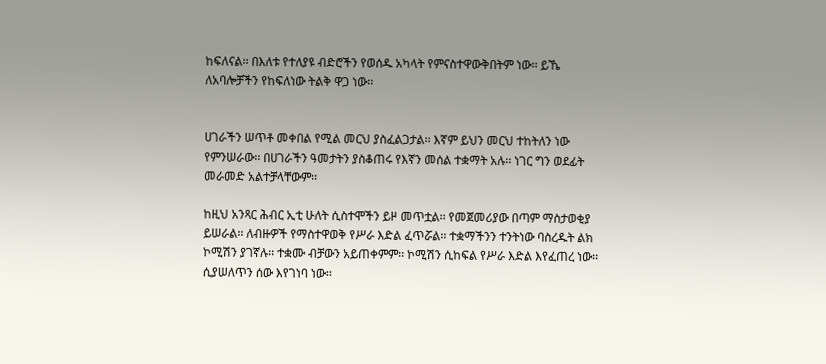ከፍለናል፡፡ በእለቱ የተለያዩ ብድሮችን የወሰዱ አካላት የምናስተዋውቅበትም ነው፡፡ ይኼ ለአባሎቻችን የከፍለነው ትልቅ ዋጋ ነው፡፡


ሀገራችን ሠጥቶ መቀበል የሚል መርህ ያስፈልጋታል፡፡ እኛም ይህን መርህ ተከትለን ነው የምንሠራው፡፡ በሀገራችን ዓመታትን ያስቆጠሩ የእኛን መሰል ተቋማት አሉ፡፡ ነገር ግን ወደፊት መራመድ አልተቻላቸውም፡፡

ከዚህ አንጻር ሕብር ኢቲ ሁለት ሲስተሞችን ይዞ መጥቷል፡፡ የመጀመሪያው በጣም ማስታወቂያ ይሠራል፡፡ ለብዙዎች የማስተዋወቅ የሥራ እድል ፈጥሯል፡፡ ተቋማችንን ተንትነው ባስረዱት ልክ ኮሚሽን ያገኛሉ፡፡ ተቋሙ ብቻውን አይጠቀምም፡፡ ኮሚሽን ሲከፍል የሥራ እድል እየፈጠረ ነው፡፡ ሲያሠለጥን ሰው እየገነባ ነው፡፡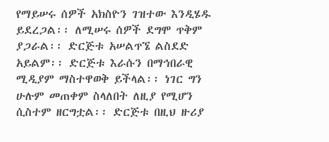የማይሠሩ ሰዎች አክስዮን ገዝተው እንዲሄዱ ይደረጋል፡፡ ለሚሠሩ ሰዎች ደግሞ ጥቅም ያጋራል፡፡ ድርጅቱ አሠልጥኜ ልስደድ አይልም፡፡ ድርጅቱ እራሱን በማኅበራዊ ሚዲያም ማስተዋወቅ ይችላል፡፡ ነገር ግን ሁሉም መጠቀም ስላለበት ለዚያ የሚሆን ሲስተም ዘርግቷል፡፡ ድርጅቱ በዚህ ዙሪያ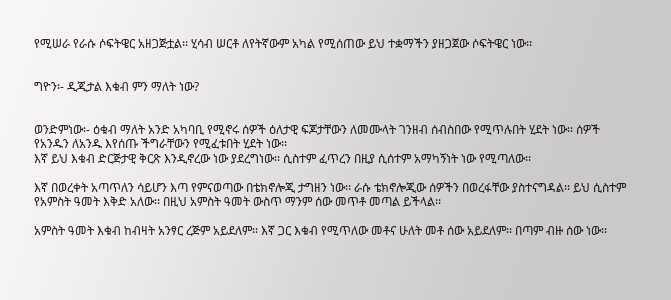የሚሠራ የራሱ ሶፍትዌር አዘጋጅቷል፡፡ ሂሳብ ሠርቶ ለየትኛውም አካል የሚሰጠው ይህ ተቋማችን ያዘጋጀው ሶፍትዌር ነው፡፡


ግዮን፡- ዲጂታል እቁብ ምን ማለት ነው?


ወንድምነው፡- ዕቁብ ማለት አንድ አካባቢ የሚኖሩ ሰዎች ዕለታዊ ፍጆታቸውን ለመሙላት ገንዘብ ሰብስበው የሚጥሉበት ሂደት ነው፡፡ ሰዎች የአንዱን ለአንዱ እየሰጡ ችግራቸውን የሚፈቱበት ሂደት ነው፡፡
እኛ ይህ እቁብ ድርጅታዊ ቅርጽ እንዲኖረው ነው ያደረግነው፡፡ ሲስተም ፈጥረን በዚያ ሲሰተም አማካኝነት ነው የሚጣለው፡፡

እኛ በወረቀት አጣጥለን ሳይሆን እጣ የምናወጣው በቴክኖሎጂ ታግዘን ነው፡፡ ራሱ ቴክኖሎጂው ሰዎችን በወረፋቸው ያስተናግዳል፡፡ ይህ ሲስተም የአምስት ዓመት እቅድ አለው፡፡ በዚህ አምስት ዓመት ውስጥ ማንም ሰው መጥቶ መጣል ይችላል፡፡

አምስት ዓመት እቁብ ከብዛት አንፃር ረጅም አይደለም፡፡ እኛ ጋር እቁብ የሚጥለው መቶና ሁለት መቶ ሰው አይደለም፡፡ በጣም ብዙ ሰው ነው፡፡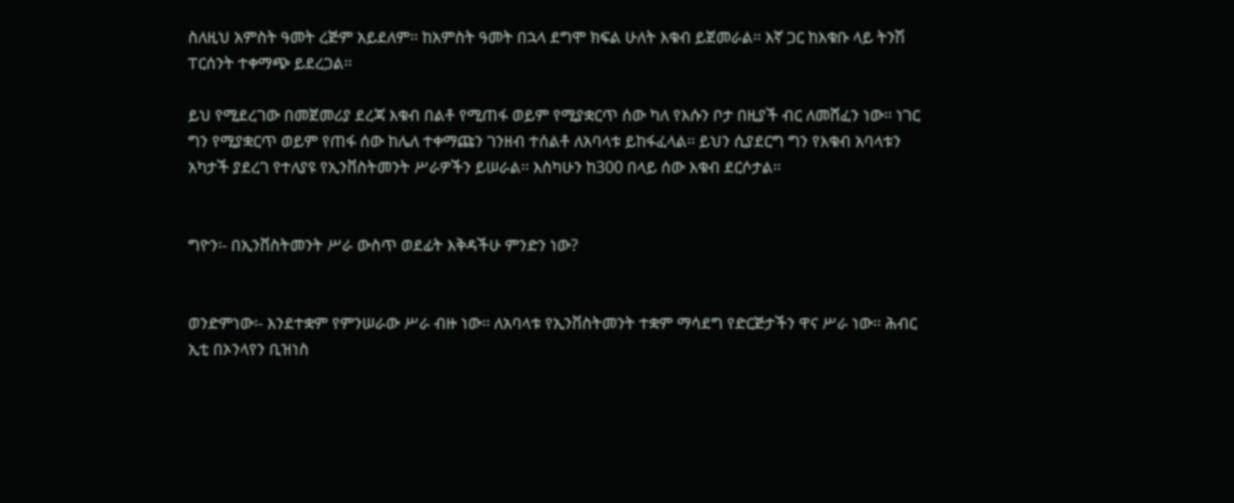ስለዚህ አምስት ዓመት ረጅም አይደለም፡፡ ከአምስት ዓመት በኋላ ደግሞ ክፍል ሁለት እቁብ ይጀመራል፡፡ እኛ ጋር ከእቁቡ ላይ ትንሽ ፐርሰንት ተቀማጭ ይደረጋል፡፡

ይህ የሚደረገው በመጀመሪያ ደረጃ እቁብ በልቶ የሚጠፋ ወይም የሚያቋርጥ ሰው ካለ የእሱን ቦታ በዚያች ብር ለመሸፈን ነው፡፡ ነገር ግን የሚያቋርጥ ወይም የጠፋ ሰው ከሌለ ተቀማጩን ገንዘብ ተሰልቶ ለአባላቱ ይከፋፈላል፡፡ ይህን ሲያደርግ ግን የእቁብ አባላቱን አካታች ያደረገ የተለያዩ የኢንቨስትመንት ሥራዎችን ይሠራል፡፡ እስካሁን ከ300 በላይ ሰው እቁብ ደርሶታል፡፡


ግዮን፡- በኢንቨስትመንት ሥራ ውስጥ ወደፊት እቅዳችሁ ምንድን ነው?


ወንድምነው፡- እንደተቋም የምንሠራው ሥራ ብዙ ነው፡፡ ለአባላቱ የኢንቨስትመንት ተቋም ማሳደግ የድርጅታችን ዋና ሥራ ነው፡፡ ሕብር ኢቲ በኦንላየን ቢዝነስ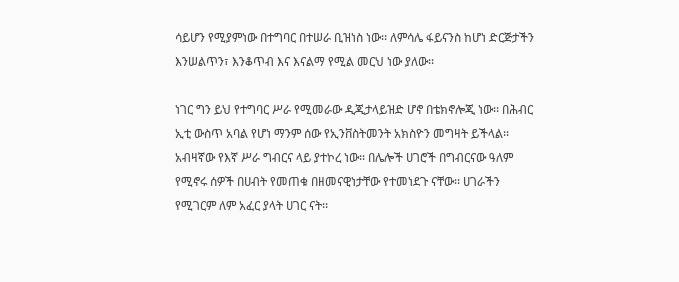ሳይሆን የሚያምነው በተግባር በተሠራ ቢዝነስ ነው፡፡ ለምሳሌ ፋይናንስ ከሆነ ድርጅታችን እንሠልጥን፣ እንቆጥብ እና እናልማ የሚል መርህ ነው ያለው፡፡

ነገር ግን ይህ የተግባር ሥራ የሚመራው ዲጂታላይዝድ ሆኖ በቴክኖሎጂ ነው፡፡ በሕብር ኢቲ ውስጥ አባል የሆነ ማንም ሰው የኢንቨስትመንት አክስዮን መግዛት ይችላል፡፡ አብዛኛው የእኛ ሥራ ግብርና ላይ ያተኮረ ነው፡፡ በሌሎች ሀገሮች በግብርናው ዓለም የሚኖሩ ሰዎች በሀብት የመጠቁ በዘመናዊነታቸው የተመነደጉ ናቸው፡፡ ሀገራችን የሚገርም ለም አፈር ያላት ሀገር ናት፡፡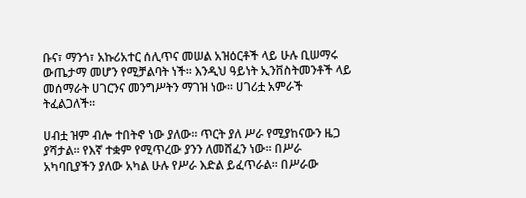ቡና፣ ማንጎ፣ አኩሪአተር ሰሊጥና መሠል አዝዕርቶች ላይ ሁሉ ቢሠማሩ ውጤታማ መሆን የሚቻልባት ነች፡፡ እንዲህ ዓይነት ኢንቨስትመንቶች ላይ መሰማራት ሀገርንና መንግሥትን ማገዝ ነው፡፡ ሀገሪቷ አምራች ትፈልጋለች፡፡

ሀብቷ ዝም ብሎ ተበትኖ ነው ያለው፡፡ ጥርት ያለ ሥራ የሚያከናውን ዜጋ ያሻታል፡፡ የእኛ ተቋም የሚጥረው ያንን ለመሸፈን ነው፡፡ በሥራ አካባቢያችን ያለው አካል ሁሉ የሥራ እድል ይፈጥራል፡፡ በሥራው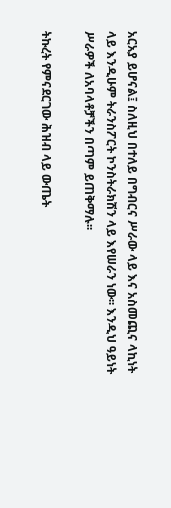አርአያ ይሆናል፤ ስለዚህ በተለይ በግብርና ሥራው ላይ እና አስመጪና ላኪነት ላይ እንዲሁም ትራንስፖርት ኮንስትራክሽን ላይ እየሠራን ነው፡፡ እንዲህ ዓይነት ሥራዎች ለአባላቶቻችን በጣም ይጠቅማሉ፡፡

ትኩረት የምናደርገው ሕዝብ ላይ ውጤት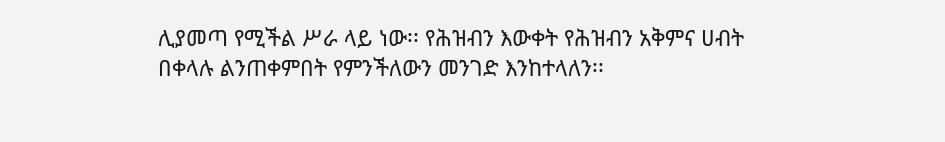ሊያመጣ የሚችል ሥራ ላይ ነው፡፡ የሕዝብን እውቀት የሕዝብን አቅምና ሀብት በቀላሉ ልንጠቀምበት የምንችለውን መንገድ እንከተላለን፡፡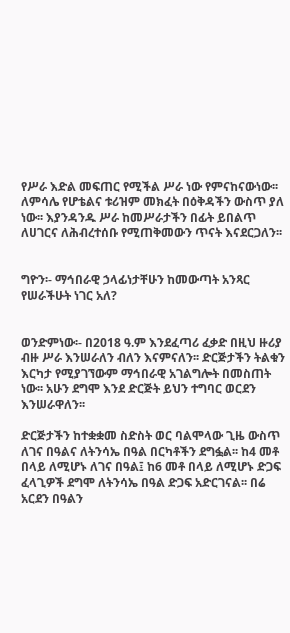የሥራ እድል መፍጠር የሚችል ሥራ ነው የምናከናውነው፡፡ ለምሳሌ የሆቴልና ቱሪዝም መክፈት በዕቅዳችን ውስጥ ያለ ነው፡፡ እያንዳንዱ ሥራ ከመሥራታችን በፊት ይበልጥ ለሀገርና ለሕብረተሰቡ የሚጠቅመውን ጥናት እናደርጋለን፡፡


ግዮን፡- ማኅበራዊ ኃላፊነታቸሁን ከመውጣት አንጻር የሠራችሁት ነገር አለ?


ወንድምነው፡- በ2018 ዓ.ም እንደፈጣሪ ፈቃድ በዚህ ዙሪያ ብዙ ሥራ እንሠራለን ብለን እናምናለን፡፡ ድርጅታችን ትልቁን እርካታ የሚያገኘውም ማኅበራዊ አገልግሎት በመስጠት ነው፡፡ አሁን ደግሞ እንደ ድርጅት ይህን ተግባር ወርደን እንሠራዋለን፡፡

ድርጅታችን ከተቋቋመ ስድስት ወር ባልሞላው ጊዜ ውስጥ ለገና በዓልና ለትንሳኤ በዓል በርካቶችን ደግፏል፡፡ ከ4 መቶ በላይ ለሚሆኑ ለገና በዓል፤ ከ6 መቶ በላይ ለሚሆኑ ድጋፍ ፈላጊዎች ደግሞ ለትንሳኤ በዓል ድጋፍ አድርገናል፡፡ በሬ አርደን በዓልን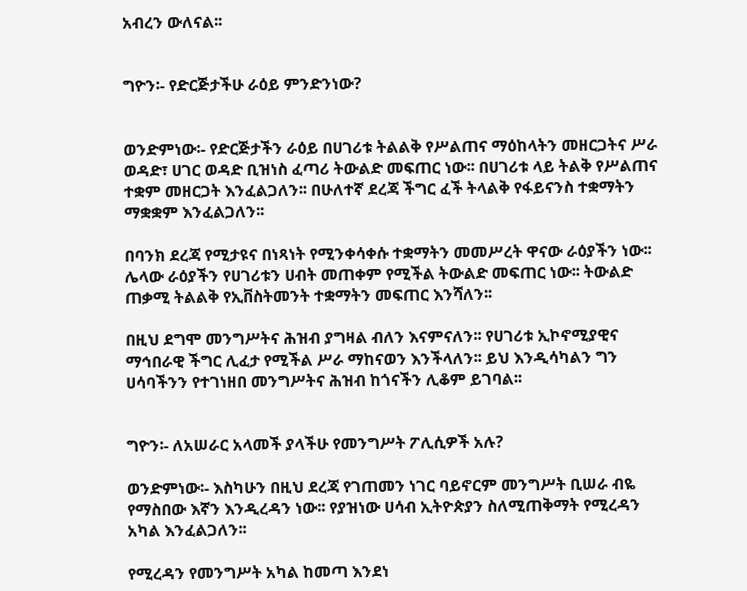አብረን ውለናል፡፡


ግዮን፡- የድርጅታችሁ ራዕይ ምንድንነው?


ወንድምነው፡- የድርጅታችን ራዕይ በሀገሪቱ ትልልቅ የሥልጠና ማዕከላትን መዘርጋትና ሥራ ወዳድ፣ ሀገር ወዳድ ቢዝነስ ፈጣሪ ትውልድ መፍጠር ነው፡፡ በሀገሪቱ ላይ ትልቅ የሥልጠና ተቋም መዘርጋት እንፈልጋለን፡፡ በሁለተኛ ደረጃ ችግር ፈች ትላልቅ የፋይናንስ ተቋማትን ማቋቋም እንፈልጋለን፡፡

በባንክ ደረጃ የሚታዩና በነጻነት የሚንቀሳቀሱ ተቋማትን መመሥረት ዋናው ራዕያችን ነው፡፡ ሌላው ራዕያችን የሀገሪቱን ሀብት መጠቀም የሚችል ትውልድ መፍጠር ነው፡፡ ትውልድ ጠቃሚ ትልልቅ የኢቨስትመንት ተቋማትን መፍጠር እንሻለን፡፡

በዚህ ደግሞ መንግሥትና ሕዝብ ያግዛል ብለን እናምናለን፡፡ የሀገሪቱ ኢኮኖሚያዊና ማኅበራዊ ችግር ሊፈታ የሚችል ሥራ ማከናወን እንችላለን፡፡ ይህ እንዲሳካልን ግን ሀሳባችንን የተገነዘበ መንግሥትና ሕዝብ ከጎናችን ሊቆም ይገባል፡፡


ግዮን፡- ለአሠራር አላመች ያላችሁ የመንግሥት ፖሊሲዎች አሉ?

ወንድምነው፡- እስካሁን በዚህ ደረጃ የገጠመን ነገር ባይኖርም መንግሥት ቢሠራ ብዬ የማስበው እኛን እንዲረዳን ነው፡፡ የያዝነው ሀሳብ ኢትዮጵያን ስለሚጠቅማት የሚረዳን አካል እንፈልጋለን፡፡

የሚረዳን የመንግሥት አካል ከመጣ እንደነ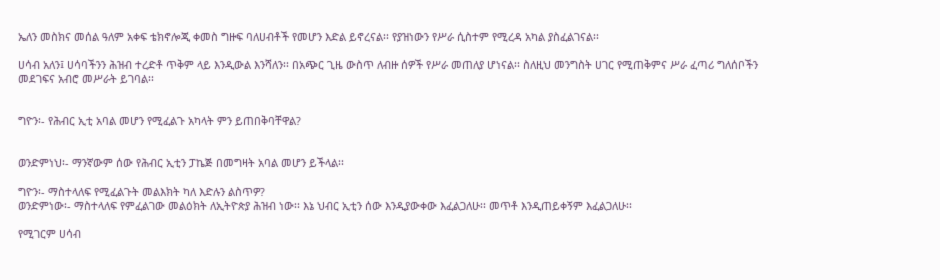ኤለን መስክና መሰል ዓለም አቀፍ ቴክኖሎጂ ቀመስ ግዙፍ ባለሀብቶች የመሆን እድል ይኖረናል፡፡ የያዝነውን የሥራ ሲስተም የሚረዳ አካል ያስፈልገናል፡፡

ሀሳብ አለን፤ ሀሳባችንን ሕዝብ ተረድቶ ጥቅም ላይ እንዲውል እንሻለን፡፡ በአጭር ጊዜ ውስጥ ለብዙ ሰዎች የሥራ መጠለያ ሆነናል፡፡ ስለዚህ መንግስት ሀገር የሚጠቅምና ሥራ ፈጣሪ ግለሰቦችን መደገፍና አብሮ መሥራት ይገባል፡፡


ግዮን፡- የሕብር ኢቲ አባል መሆን የሚፈልጉ አካላት ምን ይጠበቅባቸዋል?


ወንድምነህ፡- ማንኛውም ሰው የሕብር ኢቲን ፓኬጅ በመግዛት አባል መሆን ይችላል፡፡

ግዮን፡- ማስተላለፍ የሚፈልጉት መልእክት ካለ እድሉን ልስጥዎ?
ወንድምነው፡- ማስተላለፍ የምፈልገው መልዕክት ለኢትዮጵያ ሕዝብ ነው፡፡ እኔ ህብር ኢቲን ሰው እንዲያውቀው እፈልጋለሁ፡፡ መጥቶ እንዲጠይቀኝም እፈልጋለሁ፡፡

የሚገርም ሀሳብ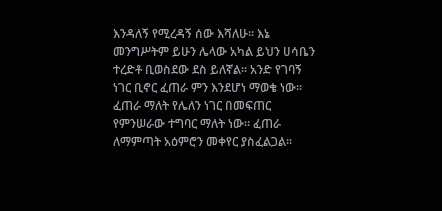እንዳለኝ የሚረዳኝ ሰው እሻለሁ፡፡ እኔ መንግሥትም ይሁን ሌላው አካል ይህን ሀሳቤን ተረድቶ ቢወስደው ደስ ይለኛል፡፡ አንድ የገባኝ ነገር ቢኖር ፈጠራ ምን እንደሆነ ማወቄ ነው፡፡ ፈጠራ ማለት የሌለን ነገር በመፍጠር የምንሠራው ተግባር ማለት ነው፡፡ ፈጠራ ለማምጣት አዕምሮን መቀየር ያስፈልጋል፡፡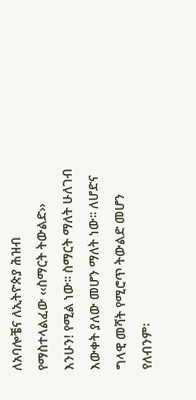ለአባሎቼና ለኢትዮጵያ ሕዝብ የማስተላልፈው ‹‹ስማርት ትውልድ›› እንሁን! የሚል ነው፡፡ ስማርት ማለት ሁለገብ እውቀት ያለው መሆን ማለት ነው፡፡ ለሆድና ግላዊ መሻት የሚሮጥ ትውልድ መሆን የለብንም፡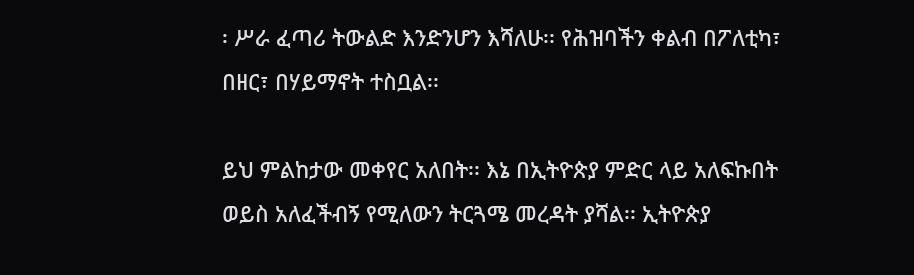፡ ሥራ ፈጣሪ ትውልድ እንድንሆን እሻለሁ፡፡ የሕዝባችን ቀልብ በፖለቲካ፣ በዘር፣ በሃይማኖት ተስቧል፡፡

ይህ ምልከታው መቀየር አለበት፡፡ እኔ በኢትዮጵያ ምድር ላይ አለፍኩበት ወይስ አለፈችብኝ የሚለውን ትርጓሜ መረዳት ያሻል፡፡ ኢትዮጵያ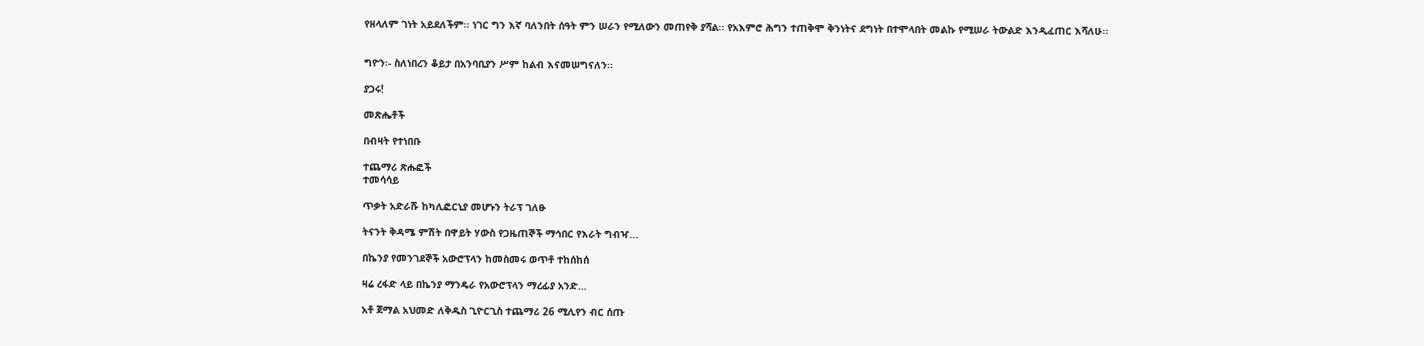የዘላለም ገነት አይደለችም፡፡ ነገር ግን እኛ ባለንበት ሰዓት ምን ሠራን የሚለውን መጠየቅ ያሻል፡፡ የአእምሮ ሕግን ተጠቅሞ ቅንነትና ደግነት በተሞላበት መልኩ የሚሠራ ትውልድ እንዲፈጠር እሻለሁ፡፡


ግዮን፡- ስለነበረን ቆይታ በአንባቢያን ሥም ከልብ እናመሠግናለን፡፡

ያጋሩ!

መጽሔቶች

በብዛት የተነበቡ

ተጨማሪ ጽሑፎች
ተመሳሳይ

ጥቃት አድራሹ ከካሊፎርኒያ መሆኑን ትራፕ ገለፁ

ትናንት ቅዳሜ ምሽት በዋይት ሃውስ የጋዜጠኞች ማኅበር የእራት ግብዣ...

በኬንያ የመንገደኞች አውሮፕላን ከመስመሩ ወጥቶ ተከሰከሰ

ዛሬ ረፋድ ላይ በኬንያ ማንዴራ የአውሮፕላን ማረፊያ አንድ...

አቶ ጀማል አህመድ ለቅዱስ ጊዮርጊስ ተጨማሪ 26 ሚሊየን ብር ሰጡ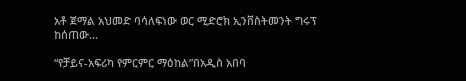አቶ ጀማል አህመድ ባሳለፍነው ወር ሚድሮክ ኢንቨስትመንት ግሩፕ  ከሰጠው...

“የቻይና-አፍሪካ የምርምር ማዕከል”በአዲስ አበባ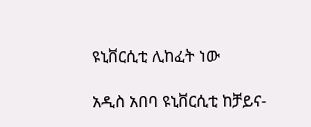ዩኒቨርሲቲ ሊከፈት ነው

አዲስ አበባ ዩኒቨርሲቲ ከቻይና-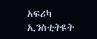አፍሪካ ኢንስቲትዩት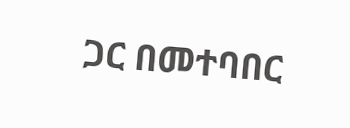ጋር በመተባበር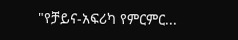"የቻይና-አፍሪካ የምርምር...